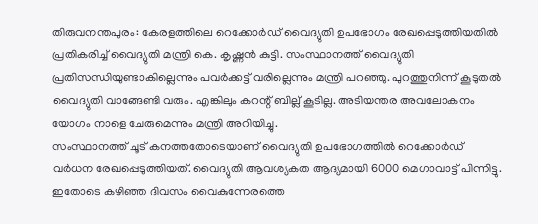തിരുവനന്തപുരം: കേരളത്തിലെ റെക്കോർഡ് വൈദ്യുതി ഉപഭോഗം രേഖപ്പെടുത്തിയതിൽ പ്രതികരിച്ച് വൈദ്യുതി മന്ത്രി കെ. കൃഷ്ണൻ കുട്ടി. സംസ്ഥാനത്ത് വൈദ്യുതി പ്രതിസന്ധിയുണ്ടാകില്ലെന്നും പവർക്കട്ട് വരില്ലെന്നും മന്ത്രി പറഞ്ഞു. പുറത്തുനിന്ന് കൂടുതൽ വൈദ്യുതി വാങ്ങേണ്ടി വരും. എങ്കിലും കറന്റ് ബില്ല് കൂടില്ല. അടിയന്തര അവലോകനം യോഗം നാളെ ചേരുമെന്നും മന്ത്രി അറിയിച്ചു.
സംസ്ഥാനത്ത് ചൂട് കനത്തതോടെയാണ് വൈദ്യുതി ഉപഭോഗത്തിൽ റെക്കോർഡ് വർധന രേഖപ്പെടുത്തിയത്. വൈദ്യുതി ആവശ്യകത ആദ്യമായി 6000 മെഗാവാട്ട് പിന്നിട്ടു. ഇതോടെ കഴിഞ്ഞ ദിവസം വൈകുന്നേരത്തെ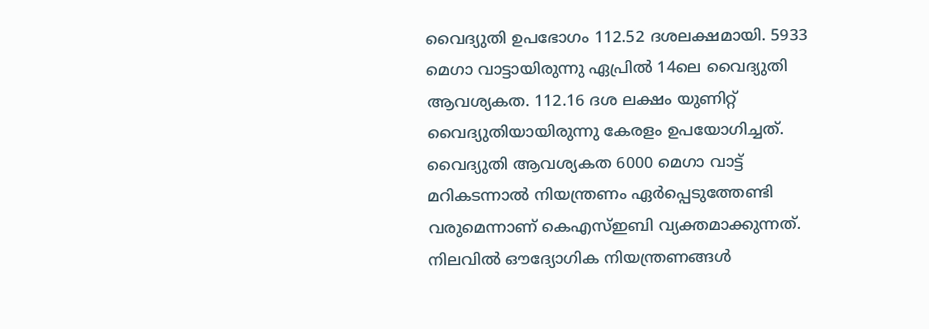വൈദ്യുതി ഉപഭോഗം 112.52 ദശലക്ഷമായി. 5933 മെഗാ വാട്ടായിരുന്നു ഏപ്രിൽ 14ലെ വൈദ്യുതി ആവശ്യകത. 112.16 ദശ ലക്ഷം യുണിറ്റ് വൈദ്യുതിയായിരുന്നു കേരളം ഉപയോഗിച്ചത്.
വൈദ്യുതി ആവശ്യകത 6000 മെഗാ വാട്ട് മറികടന്നാൽ നിയന്ത്രണം ഏർപ്പെടുത്തേണ്ടി വരുമെന്നാണ് കെഎസ്ഇബി വ്യക്തമാക്കുന്നത്. നിലവിൽ ഔദ്യോഗിക നിയന്ത്രണങ്ങൾ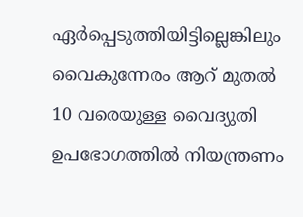ഏർപ്പെടുത്തിയിട്ടില്ലെങ്കിലും വൈകുന്നേരം ആറ് മുതൽ 10 വരെയുള്ള വൈദ്യുതി ഉപഭോഗത്തിൽ നിയന്ത്രണം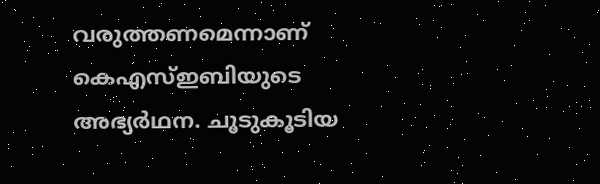വരുത്തണമെന്നാണ് കെഎസ്ഇബിയുടെ അഭ്യർഥന. ചൂടുകൂടിയ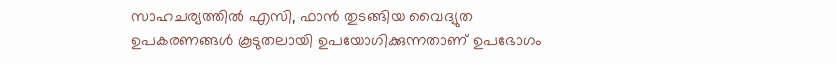സാഹചര്യത്തിൽ എസി, ഫാൻ തുടങ്ങിയ വൈദ്യുത ഉപകരണങ്ങൾ കൂടുതലായി ഉപയോഗിക്കുന്നതാണ് ഉപഭോഗം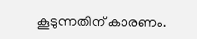കൂടുന്നതിന് കാരണം.